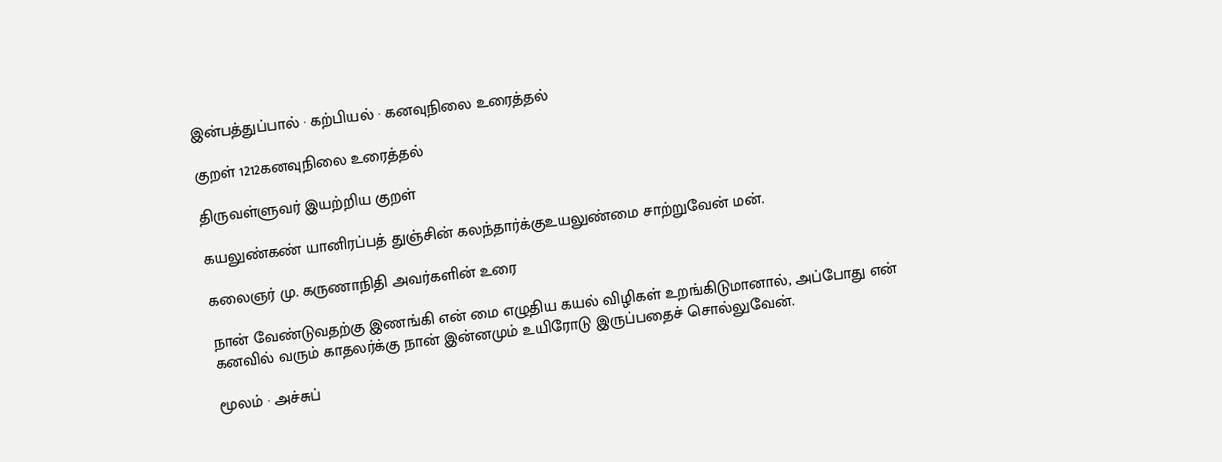இன்பத்துப்பால் · கற்பியல் · கனவுநிலை உரைத்தல்

குறள் 1212கனவுநிலை உரைத்தல்

திருவள்ளுவர் இயற்றிய குறள்

கயலுண்கண் யானிரப்பத் துஞ்சின் கலந்தார்க்குஉயலுண்மை சாற்றுவேன் மன்.

கலைஞர் மு. கருணாநிதி அவர்களின் உரை

நான் வேண்டுவதற்கு இணங்கி என் மை எழுதிய கயல் விழிகள் உறங்கிடுமானால், அப்போது என் கனவில் வரும் காதலர்க்கு நான் இன்னமும் உயிரோடு இருப்பதைச் சொல்லுவேன்.

மூலம் · அச்சுப்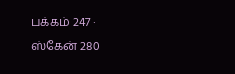பக்கம் 247 · ஸ்கேன் 280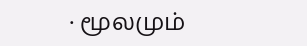· மூலமும்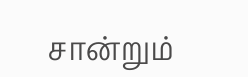சான்றும்